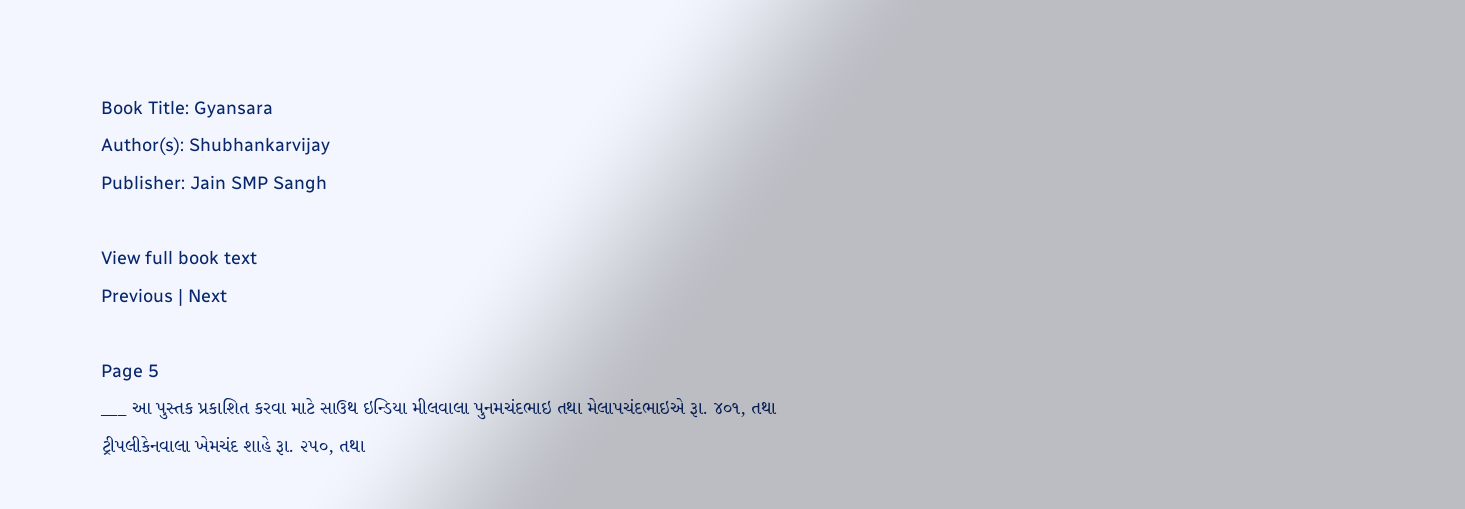Book Title: Gyansara
Author(s): Shubhankarvijay
Publisher: Jain SMP Sangh

View full book text
Previous | Next

Page 5
___ આ પુસ્તક પ્રકાશિત કરવા માટે સાઉથ ઇન્ડિયા મીલવાલા પુનમચંદભાઇ તથા મેલાપચંદભાઇએ રૂા. ૪૦૧, તથા ટ્રીપલીકેનવાલા ખેમચંદ શાહે રૂા. ૨૫૦, તથા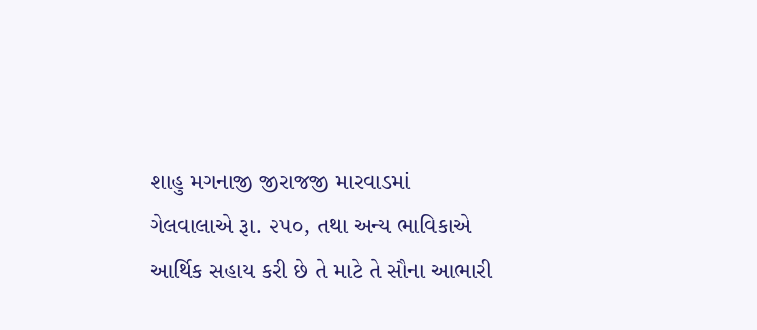શાહુ મગનાજી જીરાજજી મારવાડમાં ગેલવાલાએ રૂા. ૨૫૦, તથા અન્ય ભાવિકાએ આર્થિક સહાય કરી છે તે માટે તે સૌના આભારી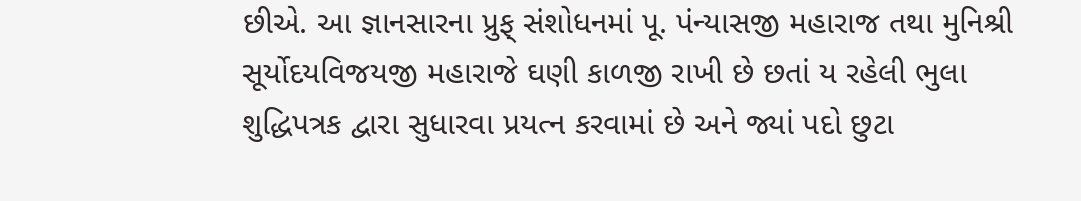છીએ. આ જ્ઞાનસારના પ્રુફ્ સંશોધનમાં પૂ. પંન્યાસજી મહારાજ તથા મુનિશ્રી સૂર્યોદયવિજયજી મહારાજે ઘણી કાળજી રાખી છે છતાં ય રહેલી ભુલા શુદ્ધિપત્રક દ્વારા સુધારવા પ્રયત્ન કરવામાં છે અને જ્યાં પદો છુટા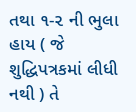તથા ૧-૨ ની ભુલા હાય ( જે શુદ્ધિપત્રકમાં લીધી નથી ) તે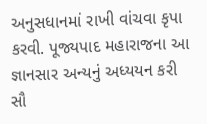અનુસધાનમાં રાખી વાંચવા કૃપા કરવી. પૂજ્યપાદ મહારાજના આ જ્ઞાનસાર અન્યનું અધ્યયન કરી સૌ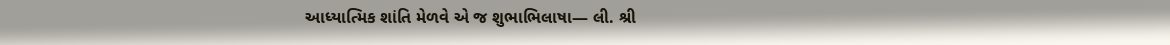આધ્યાત્મિક શાંતિ મેળવે એ જ શુભાભિલાષા— લી. શ્રી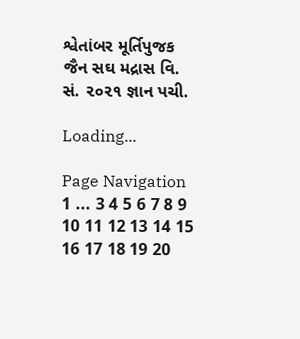શ્વેતાંબર મૂર્તિપુજક જૈન સઘ મદ્રાસ વિ. સં. ૨૦૨૧ જ્ઞાન પચી.

Loading...

Page Navigation
1 ... 3 4 5 6 7 8 9 10 11 12 13 14 15 16 17 18 19 20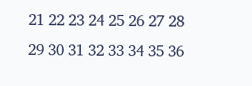21 22 23 24 25 26 27 28 29 30 31 32 33 34 35 36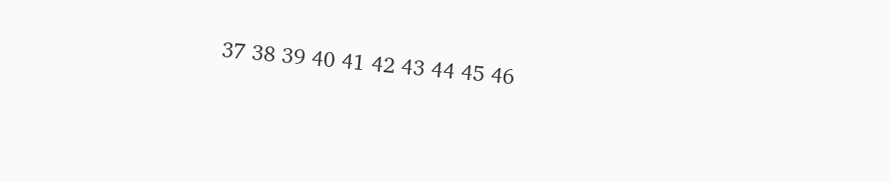37 38 39 40 41 42 43 44 45 46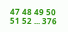47 48 49 50 51 52 ... 376